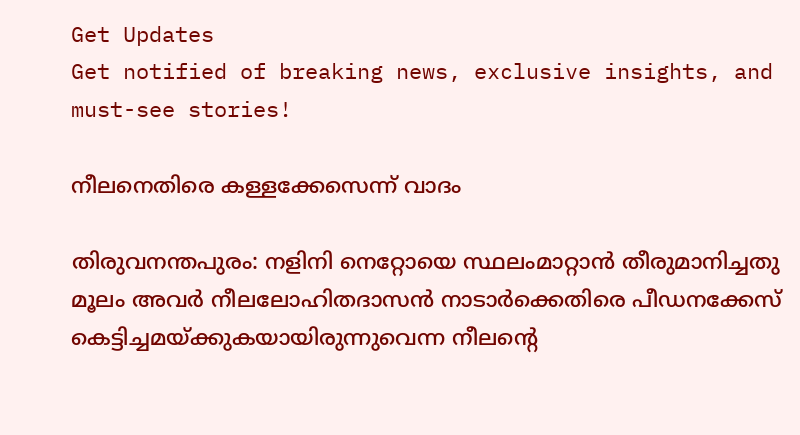Get Updates
Get notified of breaking news, exclusive insights, and must-see stories!

നീലനെതിരെ കള്ളക്കേസെന്ന് വാദം

തിരുവനന്തപുരം: നളിനി നെറ്റോയെ സ്ഥലംമാറ്റാന്‍ തീരുമാനിച്ചതു മൂലം അവര്‍ നീലലോഹിതദാസന്‍ നാടാര്‍ക്കെതിരെ പീഡനക്കേസ് കെട്ടിച്ചമയ്ക്കുകയായിരുന്നുവെന്ന നീലന്റെ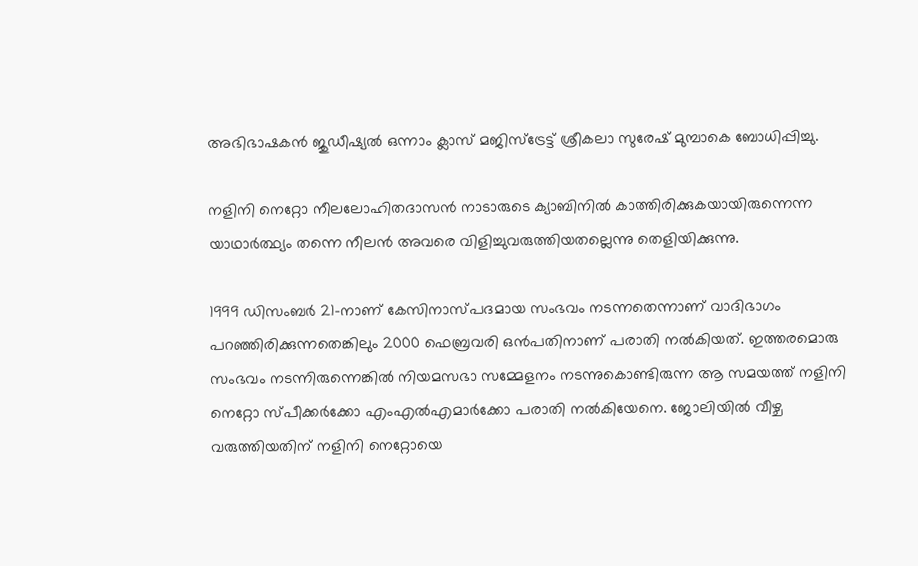അഭിഭാഷകന്‍ ജുഡീഷ്യല്‍ ഒന്നാം ക്ലാസ് മജിസ്ട്രേട്ട് ശ്രീകലാ സുരേഷ് മുമ്പാകെ ബോധിപ്പിച്ചു.

നളിനി നെറ്റോ നീലലോഹിതദാസന്‍ നാടാരുടെ ക്യാബിനില്‍ കാത്തിരിക്കുകയായിരുന്നെന്ന യാഥാര്‍ത്ഥ്യം തന്നെ നീലന്‍ അവരെ വിളിച്ചുവരുത്തിയതല്ലെന്നു തെളിയിക്കുന്നു.

1999 ഡിസംബര്‍ 21-നാണ് കേസിനാസ്പദമായ സംഭവം നടന്നതെന്നാണ് വാദിഭാഗം പറഞ്ഞിരിക്കുന്നതെങ്കിലും 2000 ഫെബ്രവരി ഒന്‍പതിനാണ് പരാതി നല്‍കിയത്. ഇത്തരമൊരു സംഭവം നടന്നിരുന്നെങ്കില്‍ നിയമസഭാ സമ്മേളനം നടന്നുകൊണ്ടിരുന്ന ആ സമയത്ത് നളിനി നെറ്റോ സ്പീക്കര്‍ക്കോ എംഎല്‍എമാര്‍ക്കോ പരാതി നല്‍കിയേനെ. ജോലിയില്‍ വീഴ്ച വരുത്തിയതിന് നളിനി നെറ്റോയെ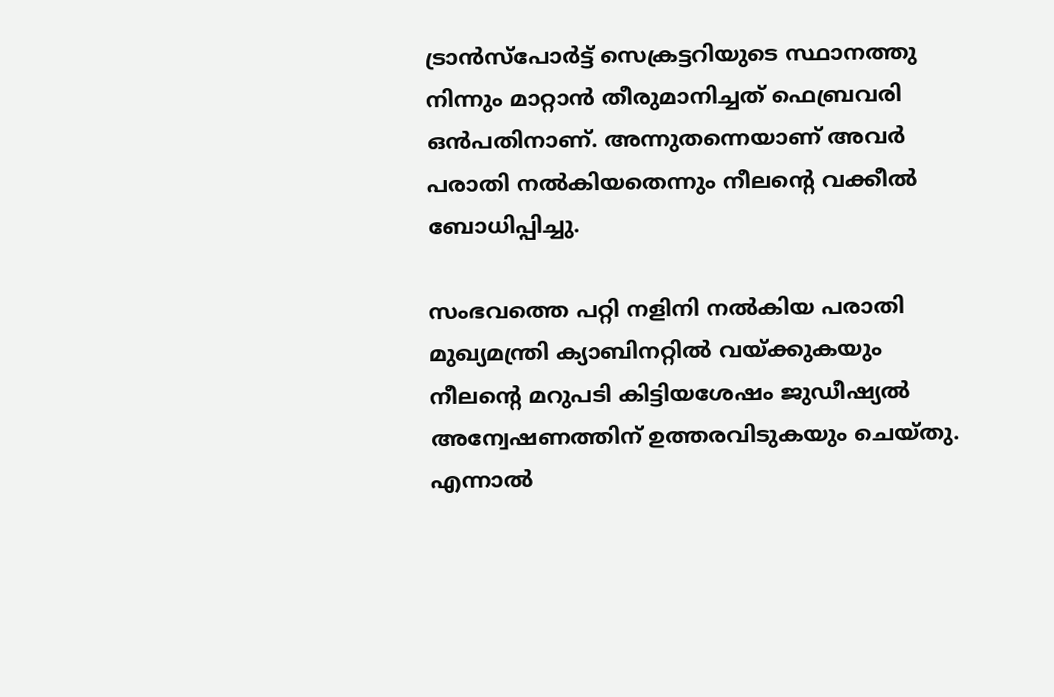ട്രാന്‍സ്പോര്‍ട്ട് സെക്രട്ടറിയുടെ സ്ഥാനത്തു നിന്നും മാറ്റാന്‍ തീരുമാനിച്ചത് ഫെബ്രവരി ഒന്‍പതിനാണ്. അന്നുതന്നെയാണ് അവര്‍ പരാതി നല്‍കിയതെന്നും നീലന്റെ വക്കീല്‍ ബോധിപ്പിച്ചു.

സംഭവത്തെ പറ്റി നളിനി നല്‍കിയ പരാതി മുഖ്യമന്ത്രി ക്യാബിനറ്റില്‍ വയ്ക്കുകയും നീലന്റെ മറുപടി കിട്ടിയശേഷം ജുഡീഷ്യല്‍ അന്വേഷണത്തിന് ഉത്തരവിടുകയും ചെയ്തു. എന്നാല്‍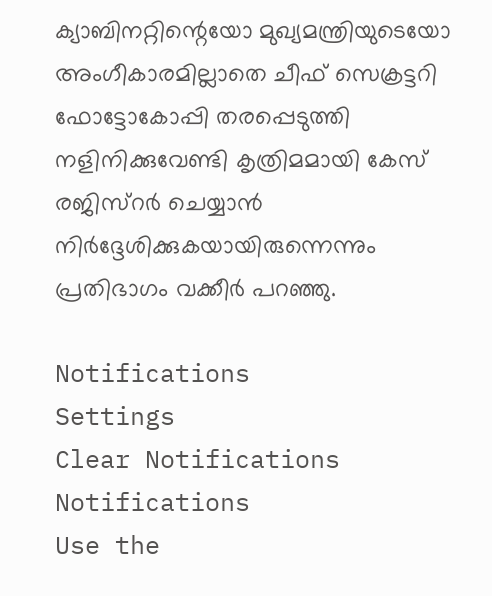ക്യാബിനറ്റിന്റെയോ മുഖ്യമന്ത്രിയുടെയോ അംഗീകാരമില്ലാതെ ചീഫ് സെക്രട്ടറി ഫോട്ടോകോപ്പി തരപ്പെടുത്തി നളിനിക്കുവേണ്ടി കൃത്രിമമായി കേസ് രജിസ്റര്‍ ചെയ്യാന്‍ നിര്‍ദ്ദേശിക്കുകയായിരുന്നെന്നും പ്രതിഭാഗം വക്കീര്‍ പറഞ്ഞു.

Notifications
Settings
Clear Notifications
Notifications
Use the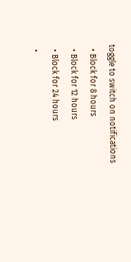toggle to switch on notifications
  • Block for 8 hours
  • Block for 12 hours
  • Block for 24 hours
  •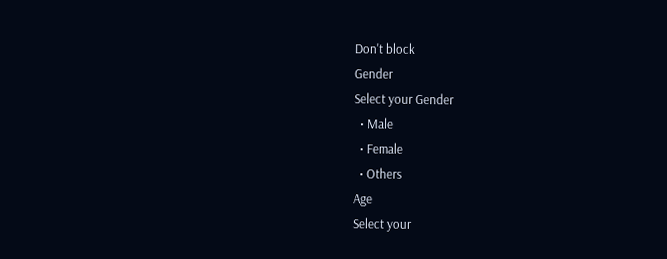Don't block
Gender
Select your Gender
  • Male
  • Female
  • Others
Age
Select your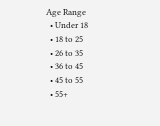Age Range
  • Under 18
  • 18 to 25
  • 26 to 35
  • 36 to 45
  • 45 to 55
  • 55+